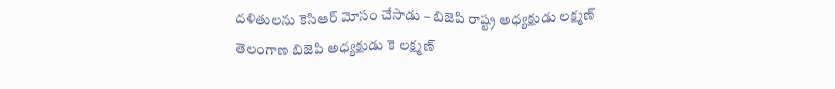దళితులను కెసిఆర్ మోసం చేసాడు – బిజెపి రాష్ట్ర అధ్యక్షుడు లక్ష్మణ్
తెలంగాణ బిజెపి అధ్యక్షుడు కె లక్ష్మణ్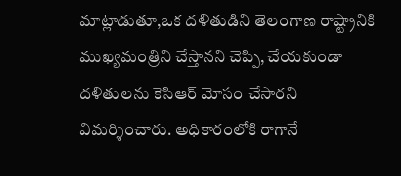మాట్లాడుతూ,ఒక దళితుడిని తెలంగాణ రాష్ట్రానికి ముఖ్యమంత్రిని చేస్తానని చెప్పి, చేయకుండా దళితులను కెసిఆర్ మోసం చేసారని విమర్శించారు. అధికారంలోకి రాగానే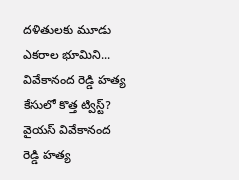దళితులకు మూడు ఎకరాల భూమిని...
వివేకానంద రెడ్డి హత్య కేసులో కొత్త ట్విస్ట్?
వైయస్ వివేకానంద రెడ్డి హత్య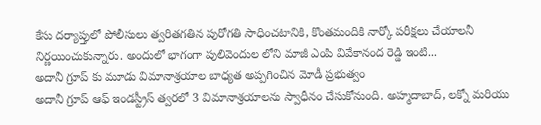కేసు దర్యాప్తులో పోలీసులు త్వరితగతిన పురోగతి సాధించటానికి, కొంతమందికి నార్కో పరీక్షలు చేయాలనీ నిర్ణయించుకున్నారు. అందులో భాగంగా పులివెందుల లోని మాజీ ఎంపి వివేకానంద రెడ్డి ఇంటి...
అదానీ గ్రూప్ కు మూడు విమానాశ్రయాల బాధ్యత అప్పగించిన మోడీ ప్రభుత్వం
అదానీ గ్రూప్ ఆఫ్ ఇండస్ట్రీస్ త్వరలో 3 విమానాశ్రయాలను స్వాధీనం చేసుకోనుంది. అహ్మదాబాద్, లక్నో మరియు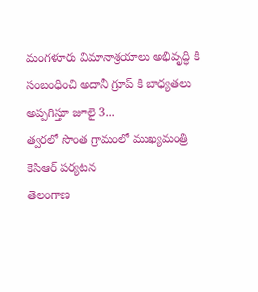మంగళూరు విమానాశ్రయాలు అభివృద్ధి కి సంబంధించి అదానీ గ్రూప్ కి బాధ్యతలు అప్పగిస్తూ జూలై 3...
త్వరలో సొంత గ్రామంలో ముఖ్యమంత్రి కెసిఆర్ పర్యటన
తెలంగాణ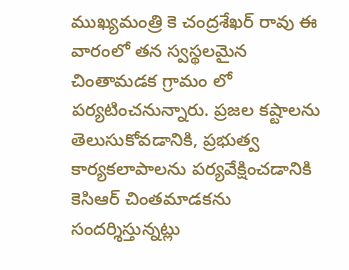ముఖ్యమంత్రి కె చంద్రశేఖర్ రావు ఈ వారంలో తన స్వస్థలమైన చింతామడక గ్రామం లో పర్యటించనున్నారు. ప్రజల కష్టాలను తెలుసుకోవడానికి, ప్రభుత్వ కార్యకలాపాలను పర్యవేక్షించడానికి కెసిఆర్ చింతమాడకను సందర్శిస్తున్నట్లు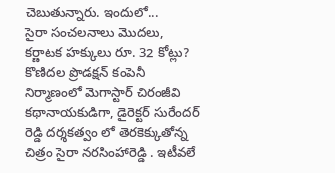చెబుతున్నారు. ఇందులో...
సైరా సంచలనాలు మొదలు, కర్ణాటక హక్కులు రూ. 32 కోట్లు?
కొణిదల ప్రొడక్షన్ కంపెనీ నిర్మాణంలో మెగాస్టార్ చిరంజీవి కథానాయకుడిగా, డైరెక్టర్ సురేందర్ రెడ్డి దర్శకత్వం లో తెరకెక్కుతోన్న చిత్రం సైరా నరసింహారెడ్డి . ఇటీవలే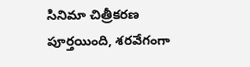సినిమా చిత్రీకరణ పూర్తయింది, శరవేగంగా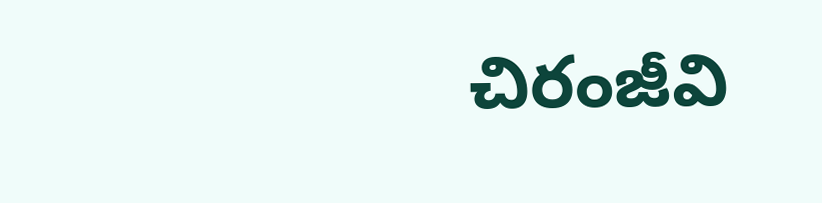చిరంజీవి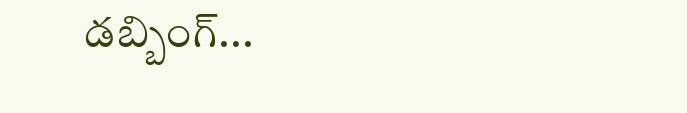డబ్బింగ్...